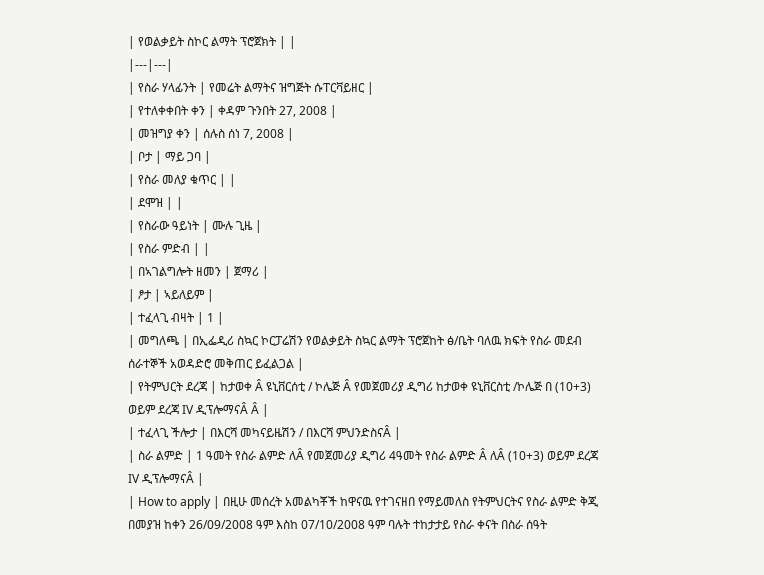| የወልቃይት ስኮር ልማት ፕሮጀክት | |
|---|---|
| የስራ ሃላፊንት | የመሬት ልማትና ዝግጅት ሱፐርቫይዘር |
| የተለቀቀበት ቀን | ቀዳም ጉንበት 27, 2008 |
| መዝግያ ቀን | ሰሉስ ሰነ 7, 2008 |
| ቦታ | ማይ ጋባ |
| የስራ መለያ ቁጥር | |
| ደሞዝ | |
| የስራው ዓይነት | ሙሉ ጊዜ |
| የስራ ምድብ | |
| በኣገልግሎት ዘመን | ጀማሪ |
| ፆታ | ኣይለይም |
| ተፈላጊ ብዛት | 1 |
| መግለጫ | በኢፌዲሪ ስኳር ኮርፓሬሽን የወልቃይት ስኳር ልማት ፕሮጀከት ፅ/ቤት ባለዉ ክፍት የስራ መደብ ሰራተኞች አወዳድሮ መቅጠር ይፈልጋል |
| የትምህርት ደረጃ | ከታወቀ Â ዩኒቨርሰቲ / ኮሌጅ Â የመጀመሪያ ዲግሪ ከታወቀ ዩኒቨርስቲ /ኮሌጅ በ (10+3) ወይም ደረጃ IV ዲፕሎማናÂ Â |
| ተፈላጊ ችሎታ | በእርሻ መካናይዜሽን / በእርሻ ምህንድስናÂ |
| ስራ ልምድ | 1 ዓመት የስራ ልምድ ለÂ የመጀመሪያ ዲግሪ 4ዓመት የስራ ልምድ Â ለÂ (10+3) ወይም ደረጃ IV ዲፕሎማናÂ |
| How to apply | በዚሁ መሰረት አመልካቾች ከዋናዉ የተገናዘበ የማይመለስ የትምህርትና የስራ ልምድ ቅጂ በመያዝ ከቀን 26/09/2008 ዓም እስከ 07/10/2008 ዓም ባሉት ተከታታይ የስራ ቀናት በስራ ሰዓት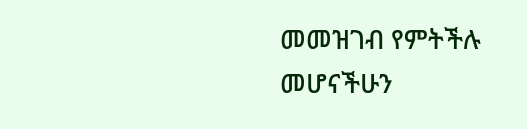መመዝገብ የምትችሉ መሆናችሁን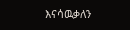እናሳዉቃለን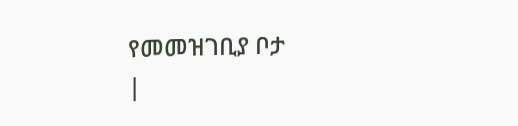የመመዝገቢያ ቦታ
|